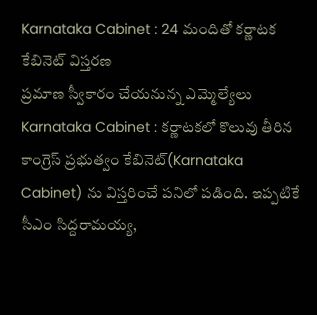Karnataka Cabinet : 24 మందితో కర్ణాటక కేబినెట్ విస్తరణ
ప్రమాణ స్వీకారం చేయనున్న ఎమ్మెల్యేలు
Karnataka Cabinet : కర్ణాటకలో కొలువు తీరిన కాంగ్రెస్ ప్రభుత్వం కేబినెట్(Karnataka Cabinet) ను విస్తరించే పనిలో పడింది. ఇప్పటికే సీఎం సిద్దరామయ్య,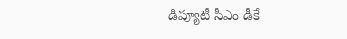డిప్యూటీ సీఎం డీకే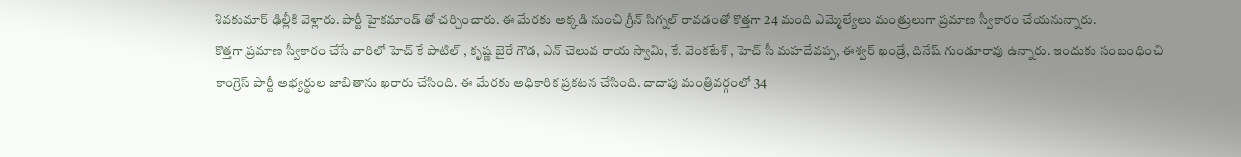శివకుమార్ ఢిల్లీకి వెళ్లారు. పార్టీ హైకమాండ్ తో చర్చించారు. ఈ మేరకు అక్కడి నుంచి గ్రీన్ సిగ్నల్ రావడంతో కొత్తగా 24 మంది ఎమ్మెల్యేలు మంత్రులుగా ప్రమాణ స్వీకారం చేయనున్నారు.
కొత్తగా ప్రమాణ స్వీకారం చేసే వారిలో హెచ్ కే పాటిల్ , కృష్ణ బైరే గౌడ, ఎన్ చెలువ రాయ స్వామి, కే. వెంకటేశ్ , హెచ్ సీ మహదేవప్ప, ఈశ్వర్ ఖండ్రే, దినేష్ గుండూరావు ఉన్నారు. ఇందుకు సంబంధించి కాంగ్రెస్ పార్టీ అభ్యర్థుల జాబితాను ఖరారు చేసింది. ఈ మేరకు అధికారిక ప్రకటన చేసింది. దాదాపు మంత్రివర్గంలో 34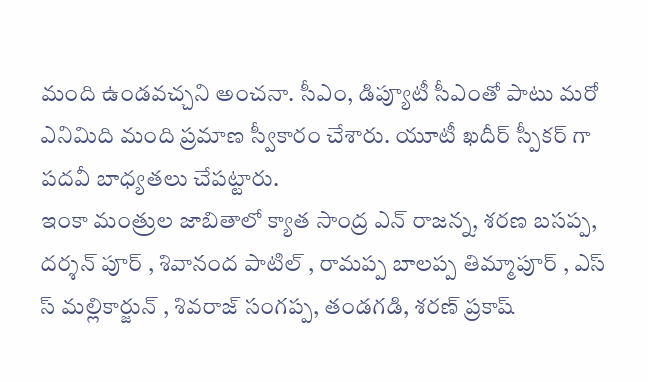మంది ఉండవచ్చని అంచనా. సీఎం, డిప్యూటీ సీఎంతో పాటు మరో ఎనిమిది మంది ప్రమాణ స్వీకారం చేశారు. యూటీ ఖదీర్ స్పీకర్ గా పదవీ బాధ్యతలు చేపట్టారు.
ఇంకా మంత్రుల జాబితాలో క్యాత సాంద్ర ఎన్ రాజన్న, శరణ బసప్ప, దర్శన్ పూర్ , శివానంద పాటిల్ , రామప్ప బాలప్ప తిమ్మాపూర్ , ఎస్ స్ మల్లికార్జున్ , శివరాజ్ సంగప్ప, తండగడి, శరణ్ ప్రకాష్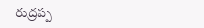రుద్రప్ప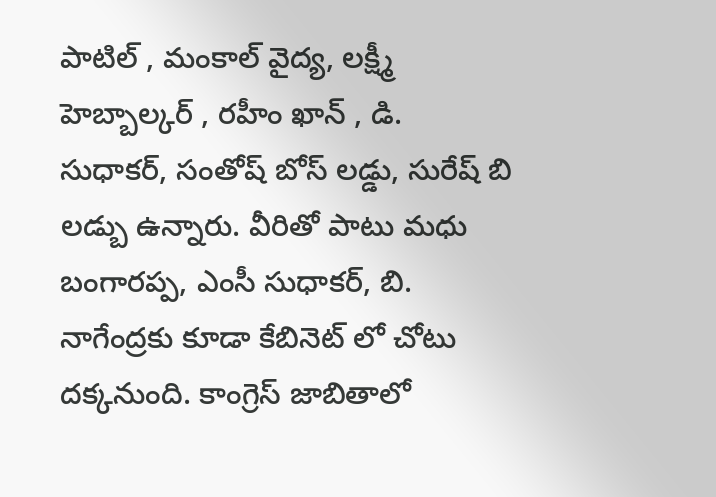పాటిల్ , మంకాల్ వైద్య, లక్ష్మీ హెబ్బాల్కర్ , రహీం ఖాన్ , డి. సుధాకర్, సంతోష్ బోస్ లడ్డు, సురేష్ బి లడ్బు ఉన్నారు. వీరితో పాటు మధు బంగారప్ప, ఎంసీ సుధాకర్, బి. నాగేంద్రకు కూడా కేబినెట్ లో చోటు దక్కనుంది. కాంగ్రెస్ జాబితాలో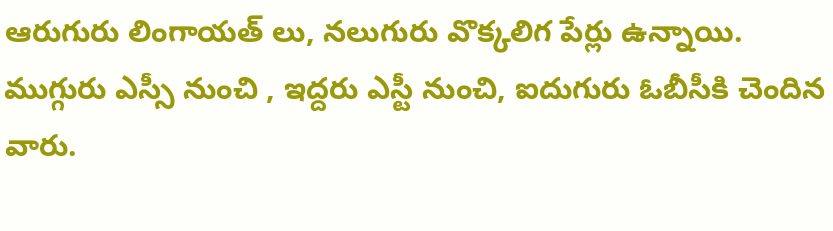ఆరుగురు లింగాయత్ లు, నలుగురు వొక్కలిగ పేర్లు ఉన్నాయి. ముగ్గురు ఎస్సీ నుంచి , ఇద్దరు ఎస్టీ నుంచి, ఐదుగురు ఓబీసీకి చెందిన వారు.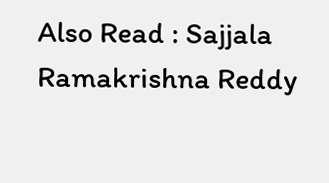Also Read : Sajjala Ramakrishna Reddy